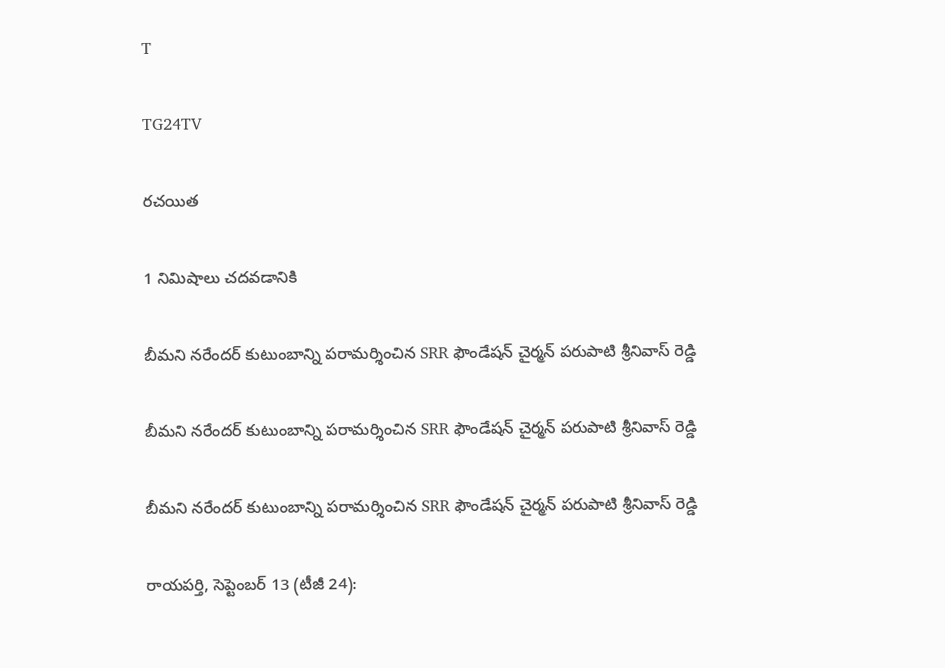T

TG24TV

రచయిత

1 నిమిషాలు చదవడానికి

బీమని నరేందర్ కుటుంబాన్ని పరామర్శించిన SRR ఫౌండేషన్ చైర్మన్ పరుపాటి శ్రీనివాస్ రెడ్డి

బీమని నరేందర్ కుటుంబాన్ని పరామర్శించిన SRR ఫౌండేషన్ చైర్మన్ పరుపాటి శ్రీనివాస్ రెడ్డి

బీమని నరేందర్ కుటుంబాన్ని పరామర్శించిన SRR ఫౌండేషన్ చైర్మన్ పరుపాటి శ్రీనివాస్ రెడ్డి

రాయపర్తి, సెప్టెంబర్ 13 (టీజీ 24):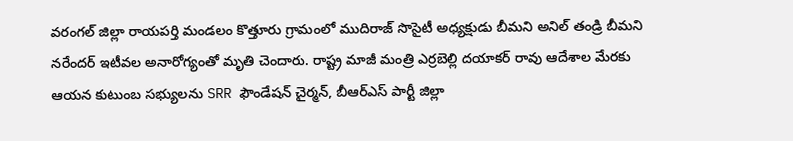వరంగల్ జిల్లా రాయపర్తి మండలం కొత్తూరు గ్రామంలో ముదిరాజ్ సొసైటీ అధ్యక్షుడు బీమని అనిల్ తండ్రి బీమని నరేందర్ ఇటీవల అనారోగ్యంతో మృతి చెందారు. రాష్ట్ర మాజీ మంత్రి ఎర్రబెల్లి దయాకర్ రావు ఆదేశాల మేరకు ఆయన కుటుంబ సభ్యులను SRR ఫౌండేషన్ చైర్మన్, బీఆర్ఎస్ పార్టీ జిల్లా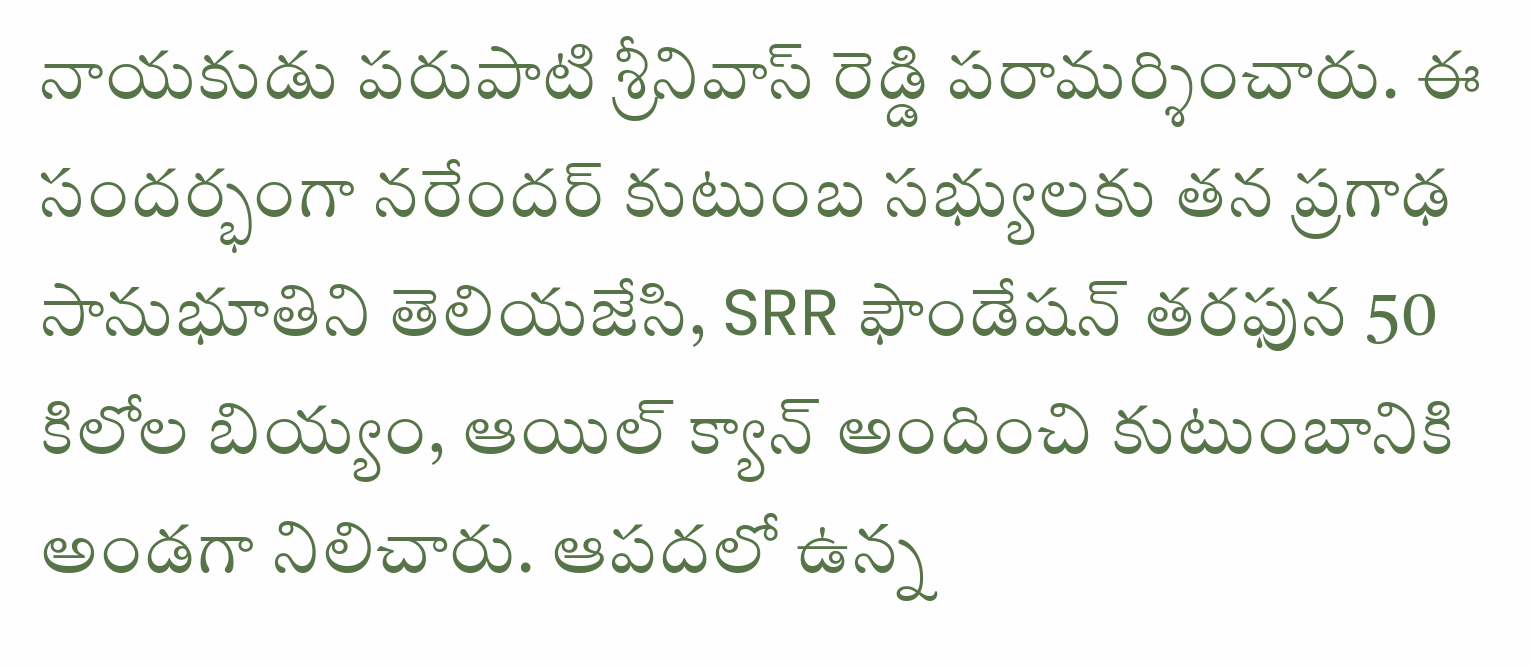నాయకుడు పరుపాటి శ్రీనివాస్ రెడ్డి పరామర్శించారు. ఈ సందర్భంగా నరేందర్ కుటుంబ సభ్యులకు తన ప్రగాఢ సానుభూతిని తెలియజేసి, SRR ఫౌండేషన్ తరఫున 50 కిలోల బియ్యం, ఆయిల్ క్యాన్ అందించి కుటుంబానికి అండగా నిలిచారు. ఆపదలో ఉన్న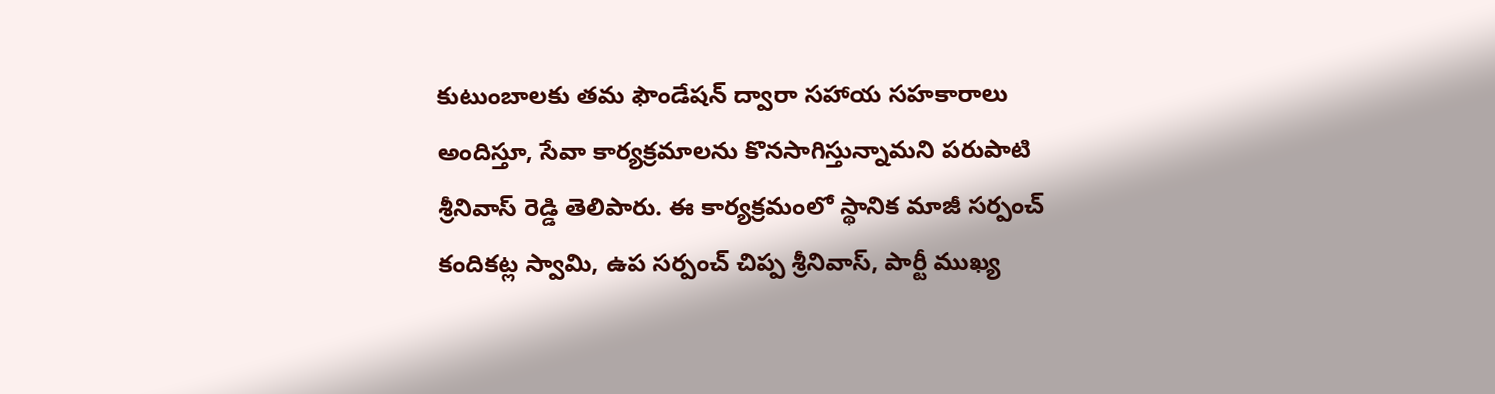కుటుంబాలకు తమ ఫౌండేషన్ ద్వారా సహాయ సహకారాలు అందిస్తూ, సేవా కార్యక్రమాలను కొనసాగిస్తున్నామని పరుపాటి శ్రీనివాస్ రెడ్డి తెలిపారు. ఈ కార్యక్రమంలో స్థానిక మాజీ సర్పంచ్ కందికట్ల స్వామి, ఉప సర్పంచ్ చిప్ప శ్రీనివాస్, పార్టీ ముఖ్య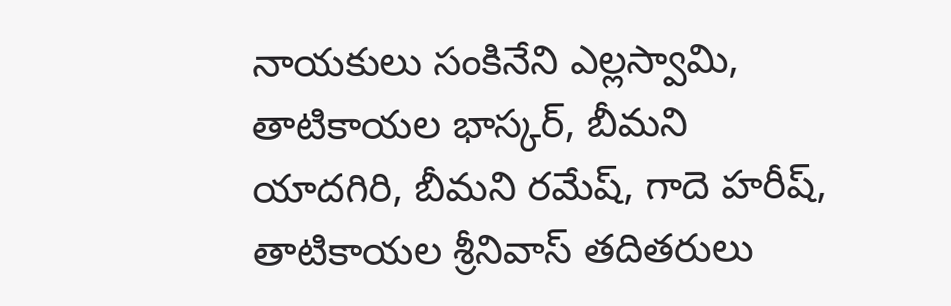నాయకులు సంకినేని ఎల్లస్వామి, తాటికాయల భాస్కర్, బీమని యాదగిరి, బీమని రమేష్, గాదె హరీష్, తాటికాయల శ్రీనివాస్ తదితరులు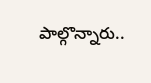పాల్గొన్నారు..